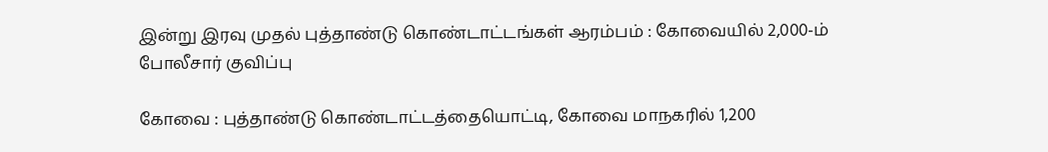இன்று இரவு முதல் புத்தாண்டு கொண்டாட்டங்கள் ஆரம்பம் : கோவையில் 2,000-ம் போலீசார் குவிப்பு

கோவை : புத்தாண்டு கொண்டாட்டத்தையொட்டி, கோவை மாநகரில் 1,200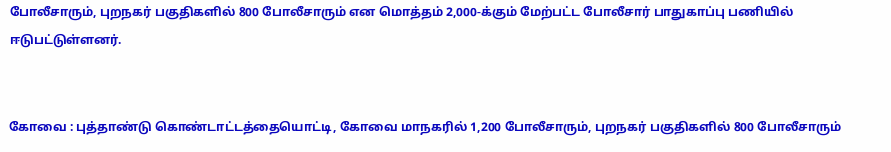போலீசாரும், புறநகர் பகுதிகளில் 800 போலீசாரும் என மொத்தம் 2,000-க்கும் மேற்பட்ட போலீசார் பாதுகாப்பு பணியில் ஈடுபட்டுள்ளனர்.


கோவை : புத்தாண்டு கொண்டாட்டத்தையொட்டி, கோவை மாநகரில் 1,200 போலீசாரும், புறநகர் பகுதிகளில் 800 போலீசாரும்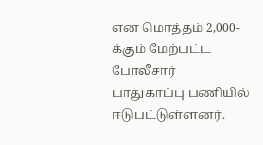என மொத்தம் 2,000-க்கும் மேற்பட்ட போலீசார் பாதுகாப்பு பணியில் ஈடுபட்டுள்ளனர்.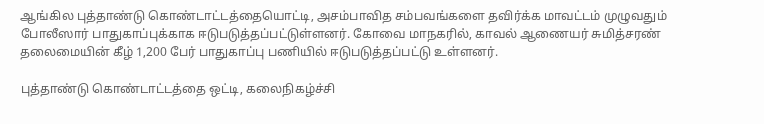ஆங்கில புத்தாண்டு கொண்டாட்டத்தையொட்டி, அசம்பாவித சம்பவங்களை தவிர்க்க மாவட்டம் முழுவதும் போலீஸார் பாதுகாப்புக்காக ஈடுபடுத்தப்பட்டுள்ளனர். கோவை மாநகரில், காவல் ஆணையர் சுமித்சரண் தலைமையின் கீழ் 1,200 பேர் பாதுகாப்பு பணியில் ஈடுபடுத்தப்பட்டு உள்ளனர்.

புத்தாண்டு கொண்டாட்டத்தை ஒட்டி, கலைநிகழ்ச்சி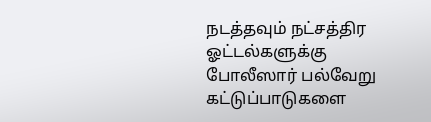நடத்தவும் நட்சத்திர ஓட்டல்களுக்கு போலீஸார் பல்வேறு கட்டுப்பாடுகளை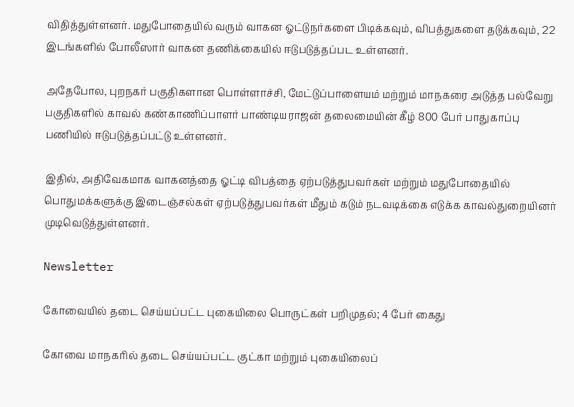விதித்துள்ளனர். மதுபோதையில் வரும் வாகன ஓட்டுநர்களை பிடிக்கவும், விபத்துகளை தடுக்கவும், 22 இடங்களில் போலீஸார் வாகன தணிக்கையில் ஈடுபடுத்தப்பட உள்ளனர்.

அதேபோல, புறநகர் பகுதிகளான பொள்ளாச்சி, மேட்டுப்பாளையம் மற்றும் மாநகரை அடுத்த பல்வேறு பகுதிகளில் காவல் கண்காணிப்பாளர் பாண்டியராஜன் தலைமையின் கீழ் 800 பேர் பாதுகாப்பு பணியில் ஈடுபடுத்தப்பட்டு உள்ளனர்.

இதில், அதிவேகமாக வாகனத்தை ஓட்டி விபத்தை ஏற்படுத்துபவர்கள் மற்றும் மதுபோதையில் பொதுமக்களுக்கு இடைஞ்சல்கள் ஏற்படுத்துபவர்கள் மீதும் கடும் நடவடிக்கை எடுக்க காவல்துறையினர் முடிவெடுத்துள்ளனர்.

Newsletter

கோவையில் தடை செய்யப்பட்ட புகையிலை பொருட்கள் பறிமுதல்; 4 பேர் கைது

கோவை மாநகரில் தடை செய்யப்பட்ட குட்கா மற்றும் புகையிலைப்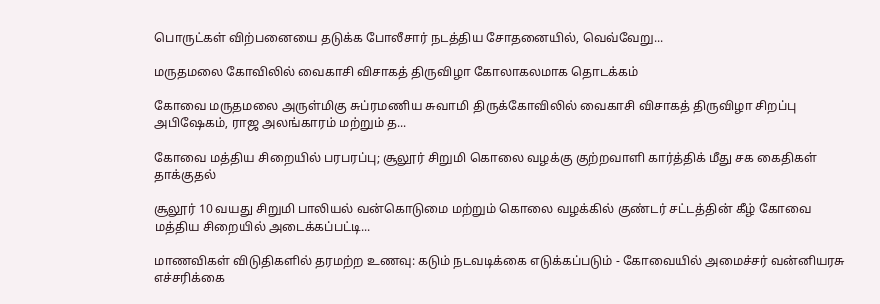பொருட்கள் விற்பனையை தடுக்க போலீசார் நடத்திய சோதனையில், வெவ்வேறு...

மருதமலை கோவிலில் வைகாசி விசாகத் திருவிழா கோலாகலமாக தொடக்கம்

கோவை மருதமலை அருள்மிகு சுப்ரமணிய சுவாமி திருக்கோவிலில் வைகாசி விசாகத் திருவிழா சிறப்பு அபிஷேகம், ராஜ அலங்காரம் மற்றும் த...

கோவை மத்திய சிறையில் பரபரப்பு; சூலூர் சிறுமி கொலை வழக்கு குற்றவாளி கார்த்திக் மீது சக கைதிகள் தாக்குதல்

சூலூர் 10 வயது சிறுமி பாலியல் வன்கொடுமை மற்றும் கொலை வழக்கில் குண்டர் சட்டத்தின் கீழ் கோவை மத்திய சிறையில் அடைக்கப்பட்டி...

மாணவிகள் விடுதிகளில் தரமற்ற உணவு: கடும் நடவடிக்கை எடுக்கப்படும் - கோவையில் அமைச்சர் வன்னியரசு எச்சரிக்கை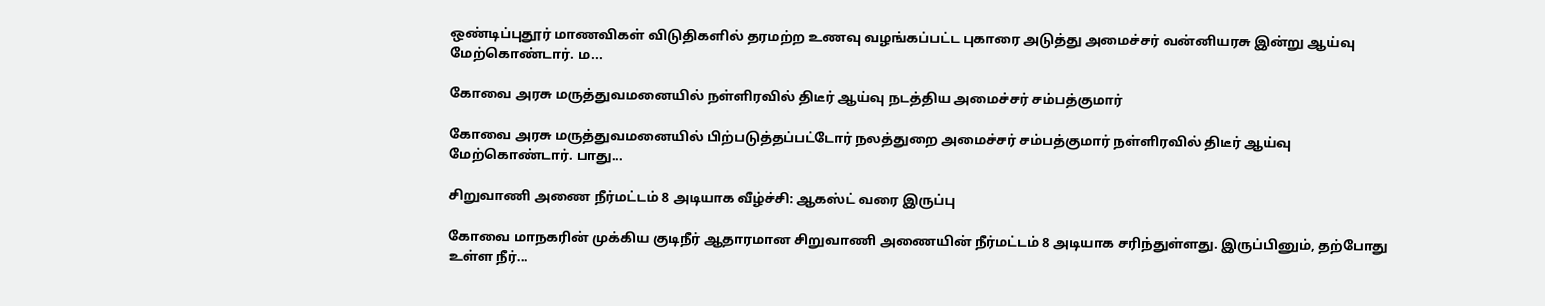ஒண்டிப்புதூர் மாணவிகள் விடுதிகளில் தரமற்ற உணவு வழங்கப்பட்ட புகாரை அடுத்து அமைச்சர் வன்னியரசு இன்று ஆய்வு மேற்கொண்டார். ம...

கோவை அரசு மருத்துவமனையில் நள்ளிரவில் திடீர் ஆய்வு நடத்திய அமைச்சர் சம்பத்குமார்

கோவை அரசு மருத்துவமனையில் பிற்படுத்தப்பட்டோர் நலத்துறை அமைச்சர் சம்பத்குமார் நள்ளிரவில் திடீர் ஆய்வு மேற்கொண்டார். பாது...

சிறுவாணி அணை நீர்மட்டம் 8 அடியாக வீழ்ச்சி: ஆகஸ்ட் வரை இருப்பு

கோவை மாநகரின் முக்கிய குடிநீர் ஆதாரமான சிறுவாணி அணையின் நீர்மட்டம் 8 அடியாக சரிந்துள்ளது. இருப்பினும், தற்போது உள்ள நீர்...